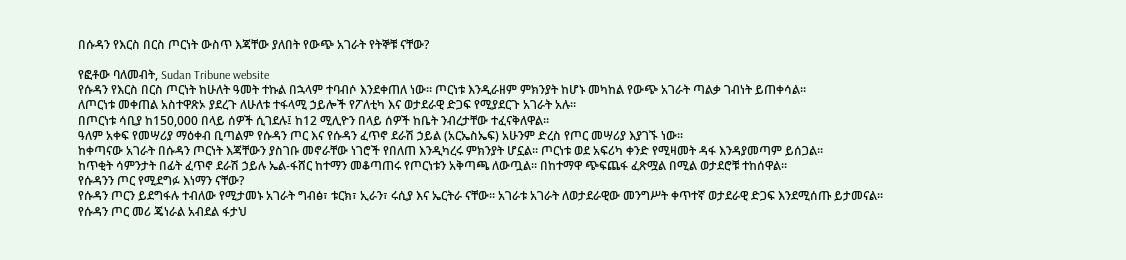በሱዳን የእርስ በርስ ጦርነት ውስጥ እጃቸው ያለበት የውጭ አገራት የትኞቹ ናቸው?

የፎቶው ባለመብት, Sudan Tribune website
የሱዳን የእርስ በርስ ጦርነት ከሁለት ዓመት ተኩል በኋላም ተባብሶ እንደቀጠለ ነው። ጦርነቱ እንዲራዘም ምክንያት ከሆኑ መካከል የውጭ አገራት ጣልቃ ገብነት ይጠቀሳል።
ለጦርነቱ መቀጠል አስተዋጽኦ ያደረጉ ለሁለቱ ተፋላሚ ኃይሎች የፖለቲካ እና ወታደራዊ ድጋፍ የሚያደርጉ አገራት አሉ።
በጦርነቱ ሳቢያ ከ150,000 በላይ ሰዎች ሲገደሉ፤ ከ12 ሚሊዮን በላይ ሰዎች ከቤት ንብረታቸው ተፈናቅለዋል።
ዓለም አቀፍ የመሣሪያ ማዕቀብ ቢጣልም የሱዳን ጦር እና የሱዳን ፈጥኖ ደራሽ ኃይል (አርኤስኤፍ) አሁንም ድረስ የጦር መሣሪያ እያገኙ ነው።
ከቀጣናው አገራት በሱዳን ጦርነት እጃቸውን ያስገቡ መኖራቸው ነገሮች የበለጠ እንዲካረሩ ምክንያት ሆኗል። ጦርነቱ ወደ አፍሪካ ቀንድ የሚዛመት ዳፋ እንዳያመጣም ይሰጋል።
ከጥቂት ሳምንታት በፊት ፈጥኖ ደራሽ ኃይሉ ኤል-ፋሸር ከተማን መቆጣጠሩ የጦርነቱን አቅጣጫ ለውጧል። በከተማዋ ጭፍጨፋ ፈጽሟል በሚል ወታደሮቹ ተከሰዋል።
የሱዳንን ጦር የሚደግፉ እነማን ናቸው?
የሱዳን ጦርን ይደግፋሉ ተብለው የሚታመኑ አገራት ግብፅ፣ ቱርክ፣ ኢራን፣ ሩሲያ እና ኤርትራ ናቸው። አገራቱ አገራት ለወታደራዊው መንግሥት ቀጥተኛ ወታደራዊ ድጋፍ እንደሚሰጡ ይታመናል።
የሱዳን ጦር መሪ ጄነራል አብደል ፋታህ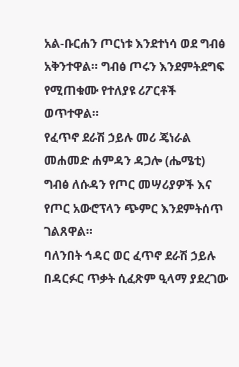አል-ቡርሐን ጦርነቱ እንደተነሳ ወደ ግብፅ አቅንተዋል። ግብፅ ጦሩን እንደምትደግፍ የሚጠቁሙ የተለያዩ ሪፖርቶች ወጥተዋል።
የፈጥኖ ደራሽ ኃይሉ መሪ ጄነራል መሐመድ ሐምዳን ዳጋሎ (ሔሜቲ) ግብፅ ለሱዳን የጦር መሣሪያዎች እና የጦር አውሮፕላን ጭምር እንደምትሰጥ ገልጸዋል።
ባለንበት ኅዳር ወር ፈጥኖ ደራሽ ኃይሉ በዳርፉር ጥቃት ሲፈጽም ዒላማ ያደረገው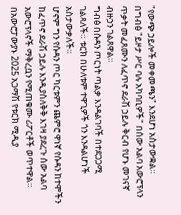"የውጭ ኃይሎች መቀመጫን" እንደሆነ አስታውቋል።
በግብፅ "ይዞታ ሥር ባሉ አካባቢዎች" በሰው አልባ አውሮፕላን ጥቃት መፈጸሙን ለፈጥኖ ደራሽ ኃይሉ ቅርብ የሆኑ መገናኛ ብዙኃን ገልጸዋል።
ግብፅ በሱዳን ጦርነት ጣልቃ እንዳልገባች በተደጋጋሚ ገልጻለች። ቱርክ በሁለቱም ተዋጊዎች ጎን እንዳልሆነች አስታውቃለች።
ሆኖም ግን የሱዳን ጦር ካርቱምን ጨምሮ ዋነኛ የሱዳን ከተሞችን ከፈጥኖ ደራሽ ኃይሉ እንዲያስለቅቅ እገዛ ያደረጉ ሰው አልባ አውሮፕላኖች ማቅረቧን የሚጠቁሙ ሪፖርቶች ወጥተዋል።
በአውሮፓውያኑ 2025 አጋማሽ የቱርክ ሚዲያ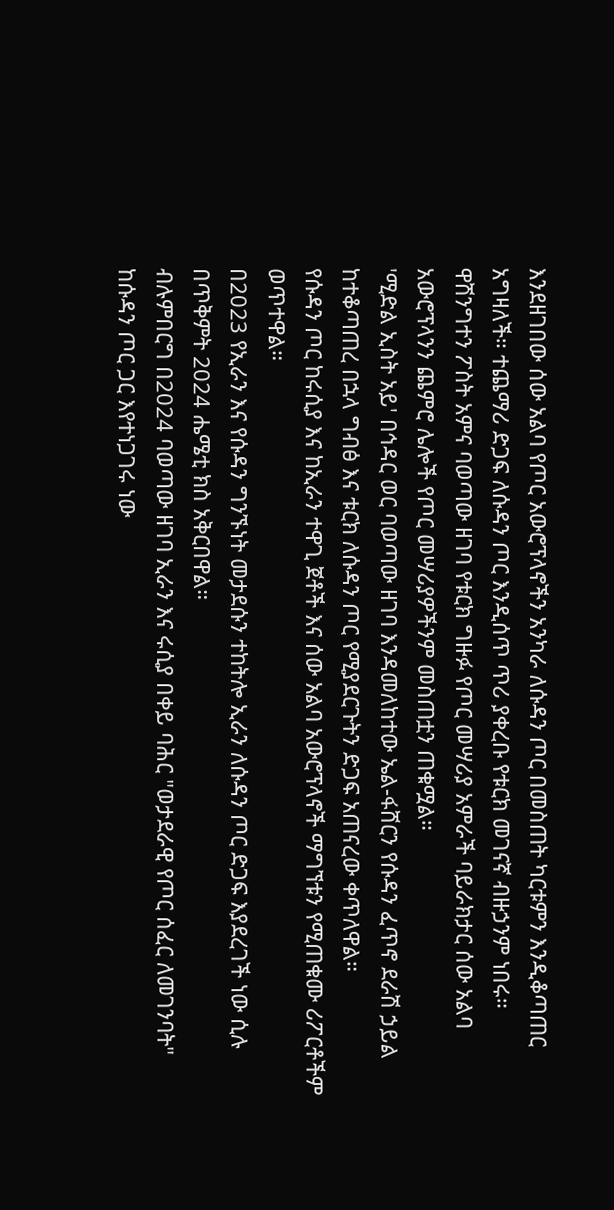እንደዘገበው ሰው አልባ የጦር አውሮፕላኖችን አንካራ ለሱዳን ጦር በመስጠት ካርቱምን እንዲቆጣጠር አግዛለች። ተጨማሪ ድጋፍ ለሱዳን ጦር እንዲሰጥ ጥሪ ያቀረቡ የቱርክ መገናኛ ብዙኃንም ነበሩ።
ዋሽንግተን ፖስት አምና ባወጣው ዘገባ የቱርክ ግዙፉ የጦር መሣሪያ አምራች ባይራክታር ሰው አልባ አውሮፕላንን ጨምሮ ሌሎች የጦር መሣሪያዎችንም መስጠቷን ጠቁሟል።
'ሚድል ኢስት አይ' በኅዳር ወር ባወጣው ዘገባ እንዳመለከተው ኤል-ፋሸርን የሱዳን ፈጥኖ ደራሽ ኃይል ከተቆጣጠረ በኋላ ግብፅ እና ቱርክ ለሱዳን ጦር የሚያደርጉትን ድጋፍ አጠናረው ቀጥለዋል።
የሱዳን ጦር ከሩሲያ እና ከኢራን ተዋጊ ጀቶች እና ሰው አልባ አውሮፕላኖች ማግኘቱን የሚጠቁሙ ሪፖርቶችም ወጥተዋል።
በ2023 የኢራን እና የሱዳን ግንኙነት መታደሱን ተከትሎ ኢራን ለሱዳን ጦር ድጋፍ እያደረገች ነው ሲሉ በጥቅምት 2024 ሔሜቲ ክስ አቅርበዋል።
ብሉምበርግ በ2024 ባወጣው ዘገባ ኢራን እና ሩሲያ በቀይ ባሕር "ወታደራዊ የጦር ሰፈር ለመገንባት" ከሱዳን ጦር ጋር እየተነጋገሩ ነው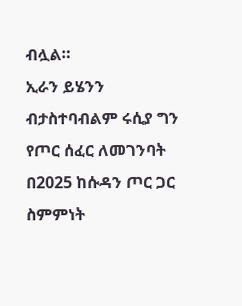ብሏል።
ኢራን ይሄንን ብታስተባብልም ሩሲያ ግን የጦር ሰፈር ለመገንባት በ2025 ከሱዳን ጦር ጋር ስምምነት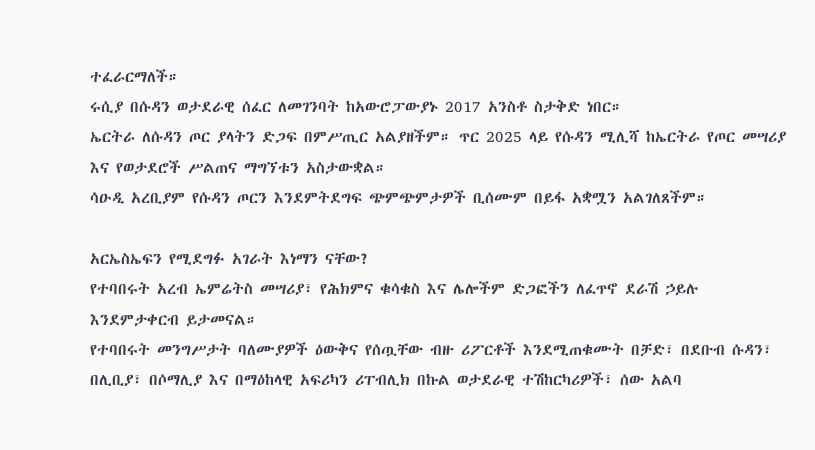ተፈራርማለች።
ሩሲያ በሱዳን ወታደራዊ ሰፈር ለመገንባት ከአውሮፓውያኑ 2017 አንስቶ ስታቅድ ነበር።
ኤርትራ ለሱዳን ጦር ያላትን ድጋፍ በምሥጢር አልያዘችም። ጥር 2025 ላይ የሱዳን ሚሊሻ ከኤርትራ የጦር መሣሪያ እና የወታደሮች ሥልጠና ማግኘቱን አስታውቋል።
ሳዑዲ አረቢያም የሱዳን ጦርን እንደምትደግፍ ጭምጭምታዎች ቢሰሙም በይፋ አቋሟን አልገለጸችም።

አርኤስኤፍን የሚደግፉ አገራት እነማን ናቸው?
የተባበሩት አረብ ኤምሬትስ መሣሪያ፣ የሕክምና ቁሳቁስ እና ሌሎችም ድጋፎችን ለፈጥኖ ደራሽ ኃይሉ እንደምታቀርብ ይታመናል።
የተባበሩት መንግሥታት ባለሙያዎች ዕውቅና የሰጧቸው ብዙ ሪፖርቶች እንደሚጠቁሙት በቻድ፣ በደቡብ ሱዳን፣ በሊቢያ፣ በሶማሊያ እና በማዕከላዊ አፍሪካን ሪፐብሊክ በኩል ወታደራዊ ተሽከርካሪዎች፣ ሰው አልባ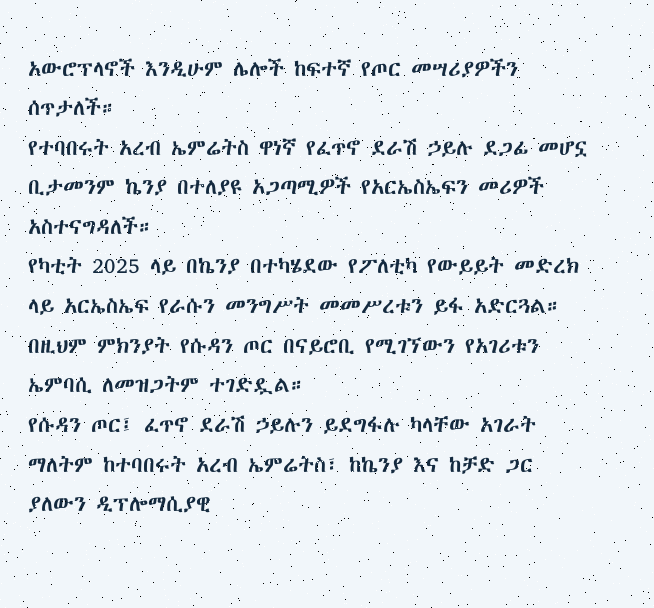አውሮፕላኖች እንዲሁም ሌሎች ከፍተኛ የጦር መሣሪያዎችን ሰጥታለች።
የተባበሩት አረብ ኤምሬትስ ዋነኛ የፈጥኖ ደራሽ ኃይሉ ደጋፊ መሆኗ ቢታመንም ኬንያ በተለያዩ አጋጣሚዎች የአርኤስኤፍን መሪዎች አስተናግዳለች።
የካቲት 2025 ላይ በኬንያ በተካሄደው የፖለቲካ የውይይት መድረክ ላይ አርኤስኤፍ የራሱን መንግሥት መመሥረቱን ይፋ አድርጓል። በዚህም ምክንያት የሱዳን ጦር በናይሮቢ የሚገኘውን የአገሪቱን ኤምባሲ ለመዝጋትም ተገድዷል።
የሱዳን ጦር፤ ፈጥኖ ደራሽ ኃይሉን ይደግፋሉ ካላቸው አገራት ማለትም ከተባበሩት አረብ ኤምሬትስ፣ ከኬንያ እና ከቻድ ጋር ያለውን ዲፕሎማሲያዊ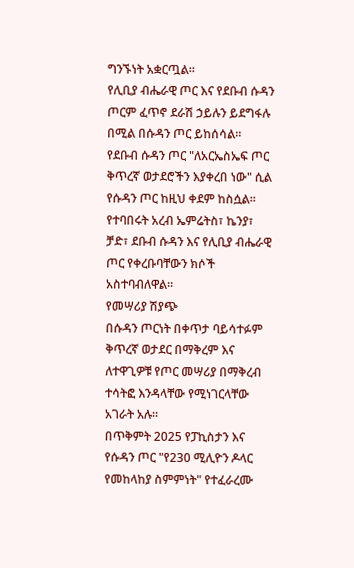ግንኙነት አቋርጧል።
የሊቢያ ብሔራዊ ጦር እና የደቡብ ሱዳን ጦርም ፈጥኖ ደራሽ ኃይሉን ይደግፋሉ በሚል በሱዳን ጦር ይከሰሳል።
የደቡብ ሱዳን ጦር "ለአርኤስኤፍ ጦር ቅጥረኛ ወታደሮችን እያቀረበ ነው" ሲል የሱዳን ጦር ከዚህ ቀደም ከስሷል።
የተባበሩት አረብ ኤምሬትስ፣ ኬንያ፣ ቻድ፣ ደቡብ ሱዳን እና የሊቢያ ብሔራዊ ጦር የቀረቡባቸውን ክሶች አስተባብለዋል።
የመሣሪያ ሽያጭ
በሱዳን ጦርነት በቀጥታ ባይሳተፉም ቅጥረኛ ወታደር በማቅረም እና ለተዋጊዎቹ የጦር መሣሪያ በማቅረብ ተሳትፎ እንዳላቸው የሚነገርላቸው አገራት አሉ።
በጥቅምት 2025 የፓኪስታን እና የሱዳን ጦር "የ230 ሚሊዮን ዶላር የመከላከያ ስምምነት" የተፈራረሙ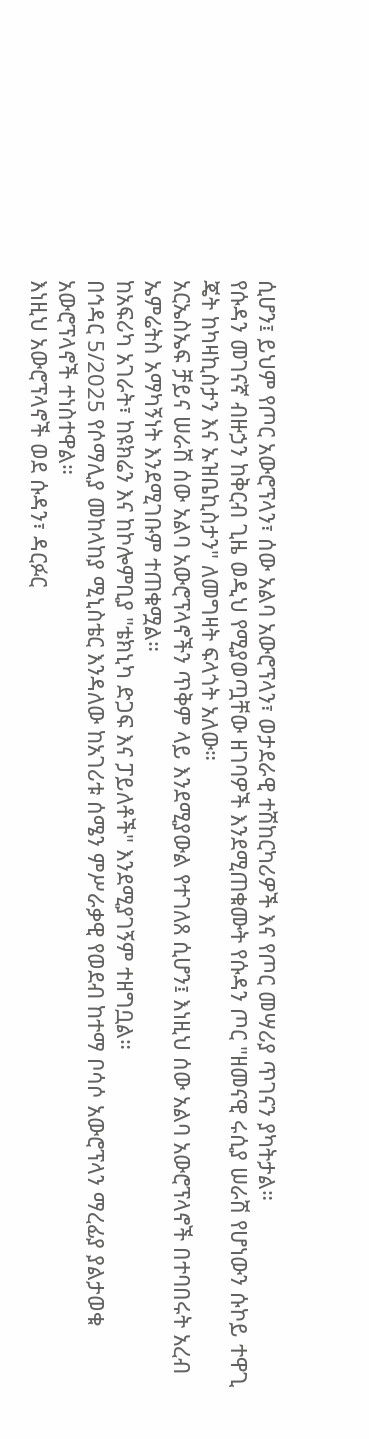ሲሆን፤ ይህም የጦር አውሮፕላን፣ ሰው አልባ አውሮፕላን፣ ወታደራዊ ተሽከርካሪዎች እና የጦር መሣሪያ ጥገናን ያካትታል።
የሱዳን መገናኛ ብዙኃን ከቅርብ ጊዜ ወዲህ የሚያወጧቸው ዘገባዎች እንደሚጠቁሙት የሱዳን ጦር "ዘመናዊ ሩሲያ ሠራሽ የሆነውን ሱኮይ ተዋጊ ጄት ከካዛኪስታን እና ኡዝቤኪስታን" ለመግዛት ፍላጎት አለው።
አርኤስኤፍ ቻይና ሠራሽ ሰው አልባ አውሮፕላኖችን ጥቅም ላይ እንደሚያውል የተገለጸ ሲሆን፤ እነዚህ ሰው አልባ አውሮፕላኖች በተባበሩት አረብ ኤምሬትስ አማካኝነት እንደሚገቡም ተጠቁሟል።
ከአፍሪካ አገራት፣ ከዩክሬን እና ከኮሎምቢያ "ቴክኒካ ድጋፍ እና ፓይለቶች" እንደሚያገኝም ተዘግቧል።
በኅዳር 5/2025 የሶማሊያ መከላከያ ሚኒስቴር እንዳለው ከአገሪቱ ሰሜን ምሥራቃዊ የወደብ ከተማ ቦሳሶ አውሮፕላን ማረፊያ ያልታወቁ አውሮፕላኖች ተነስተዋል።
እነዚህ አውሮፕላኖች ወደ ሱዳን፣ ዳርፉር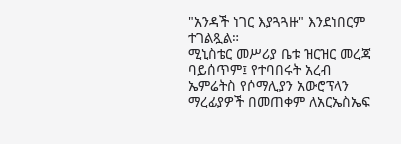"አንዳች ነገር እያጓጓዙ" እንደነበርም ተገልጿል።
ሚኒስቴር መሥሪያ ቤቱ ዝርዝር መረጃ ባይሰጥም፤ የተባበሩት አረብ ኤምሬትስ የሶማሊያን አውሮፕላን ማረፊያዎች በመጠቀም ለአርኤስኤፍ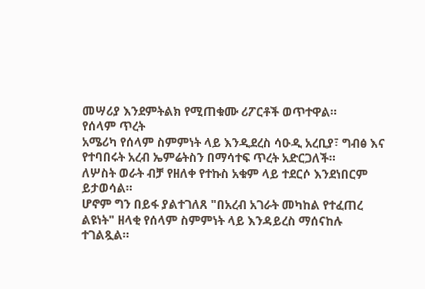መሣሪያ እንደምትልክ የሚጠቁሙ ሪፖርቶች ወጥተዋል።
የሰላም ጥረት
አሜሪካ የሰላም ስምምነት ላይ እንዲደረስ ሳዑዲ አረቢያ፣ ግብፅ እና የተባበሩት አረብ ኤምሬትስን በማሳተፍ ጥረት አድርጋለች።
ለሦስት ወራት ብቻ የዘለቀ የተኩስ አቁም ላይ ተደርሶ እንደነበርም ይታወሳል።
ሆኖም ግን በይፋ ያልተገለጸ "በአረብ አገራት መካከል የተፈጠረ ልዩነት" ዘላቂ የሰላም ስምምነት ላይ እንዳይረስ ማሰናከሉ ተገልጿል።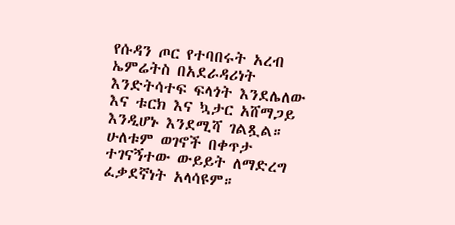የሱዳን ጦር የተባበሩት አረብ ኤምሬትስ በአደራዳሪነት እንድትሳተፍ ፍላጎት እንደሌለው እና ቱርክ እና ኳታር አሸማጋይ እንዲሆኑ እንደሚሻ ገልጿል።
ሁለቱም ወገኖች በቀጥታ ተገናኝተው ውይይት ለማድረግ ፈቃደኛነት አላሳዩም።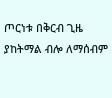ጦርነቱ በቅርብ ጊዜ ያከትማል ብሎ ለማሰብም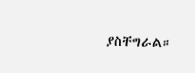ያስቸግራል።